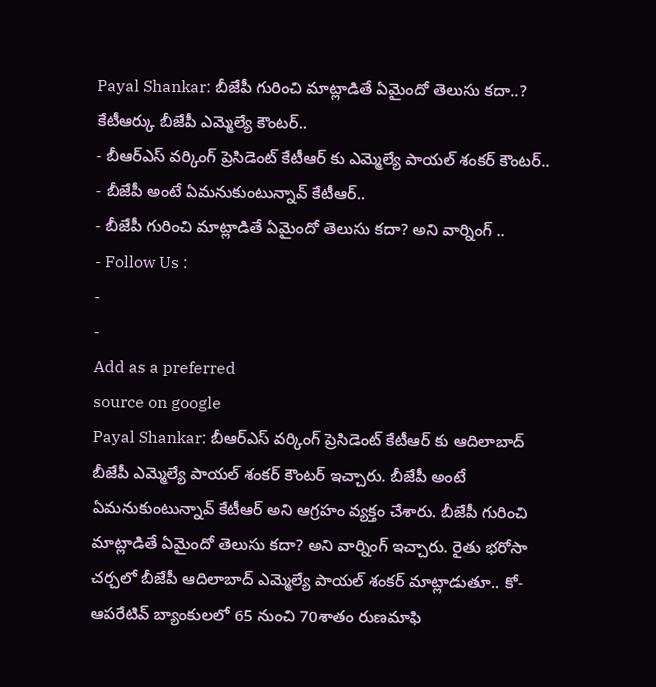Payal Shankar: బీజేపీ గురించి మాట్లాడితే ఏమైందో తెలుసు కదా..? కేటీఆర్కు బీజేపీ ఎమ్మెల్యే కౌంటర్..
- బీఆర్ఎస్ వర్కింగ్ ప్రెసిడెంట్ కేటీఆర్ కు ఎమ్మెల్యే పాయల్ శంకర్ కౌంటర్..
- బీజేపీ అంటే ఏమనుకుంటున్నావ్ కేటీఆర్..
- బీజేపీ గురించి మాట్లాడితే ఏమైందో తెలుసు కదా? అని వార్నింగ్ ..
- Follow Us :
-
-
Add as a preferred
source on google
Payal Shankar: బీఆర్ఎస్ వర్కింగ్ ప్రెసిడెంట్ కేటీఆర్ కు ఆదిలాబాద్ బీజేపీ ఎమ్మెల్యే పాయల్ శంకర్ కౌంటర్ ఇచ్చారు. బీజేపీ అంటే ఏమనుకుంటున్నావ్ కేటీఆర్ అని ఆగ్రహం వ్యక్తం చేశారు. బీజేపీ గురించి మాట్లాడితే ఏమైందో తెలుసు కదా? అని వార్నింగ్ ఇచ్చారు. రైతు భరోసా చర్చలో బీజేపీ ఆదిలాబాద్ ఎమ్మెల్యే పాయల్ శంకర్ మాట్లాడుతూ.. కో-ఆపరేటివ్ బ్యాంకులలో 65 నుంచి 70శాతం రుణమాఫి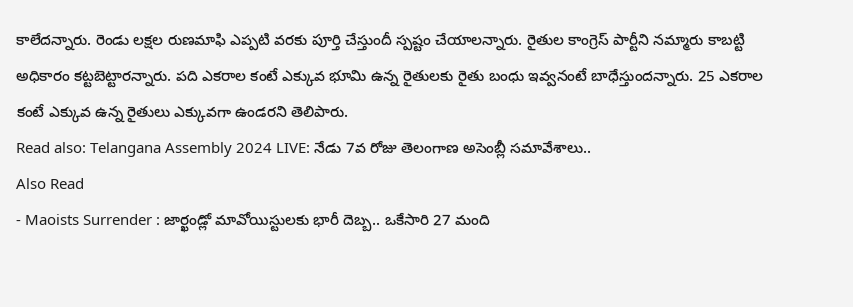కాలేదన్నారు. రెండు లక్షల రుణమాఫి ఎప్పటి వరకు పూర్తి చేస్తుందీ స్పష్టం చేయాలన్నారు. రైతుల కాంగ్రెస్ పార్టీని నమ్మారు కాబట్టి అధికారం కట్టబెట్టారన్నారు. పది ఎకరాల కంటే ఎక్కువ భూమి ఉన్న రైతులకు రైతు బంధు ఇవ్వనంటే బాధేస్తుందన్నారు. 25 ఎకరాల కంటే ఎక్కువ ఉన్న రైతులు ఎక్కువగా ఉండరని తెలిపారు.
Read also: Telangana Assembly 2024 LIVE: నేడు 7వ రోజు తెలంగాణ అసెంబ్లీ సమావేశాలు..
Also Read
- Maoists Surrender : జార్ఖండ్లో మావోయిస్టులకు భారీ దెబ్బ.. ఒకేసారి 27 మంది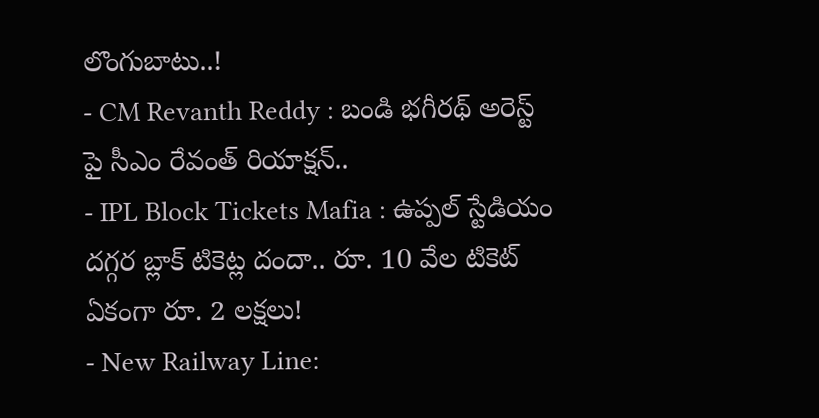లొంగుబాటు..!
- CM Revanth Reddy : బండి భగీరథ్ అరెస్ట్ పై సీఎం రేవంత్ రియాక్షన్..
- IPL Block Tickets Mafia : ఉప్పల్ స్టేడియం దగ్గర బ్లాక్ టికెట్ల దందా.. రూ. 10 వేల టికెట్ ఏకంగా రూ. 2 లక్షలు!
- New Railway Line: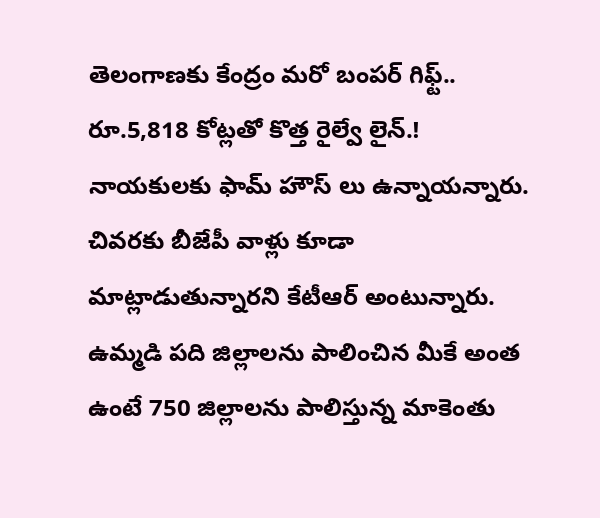తెలంగాణకు కేంద్రం మరో బంపర్ గిఫ్ట్.. రూ.5,818 కోట్లతో కొత్త రైల్వే లైన్.!
నాయకులకు ఫామ్ హౌస్ లు ఉన్నాయన్నారు. చివరకు బీజేపీ వాళ్లు కూడా మాట్లాడుతున్నారని కేటీఆర్ అంటున్నారు. ఉమ్మడి పది జిల్లాలను పాలించిన మీకే అంత ఉంటే 750 జిల్లాలను పాలిస్తున్న మాకెంతు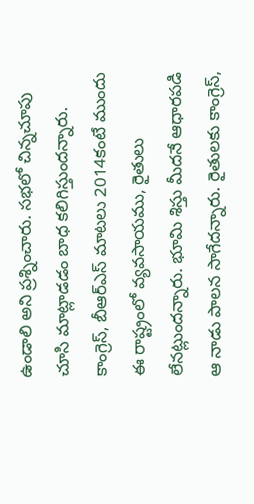ఉండాలి అని ప్రశ్నించారు. సభలో చిన్నచూపు చూసి మాట్లాడడం బాధ కలిగిస్తుందన్నారు. కాంగ్రెస్, బీఆర్ఎస్ మాటలు 2014కంటే ముందు ఈ రాష్ట్రంలో వ్యవసాయము, రైతులు లేనట్లుందన్నారు. భూమి శిస్తు మీదనే ఆధారపడి ఆ నాడు పాలన సాగేదన్నారు. రైతులకు కాంగ్రెస్,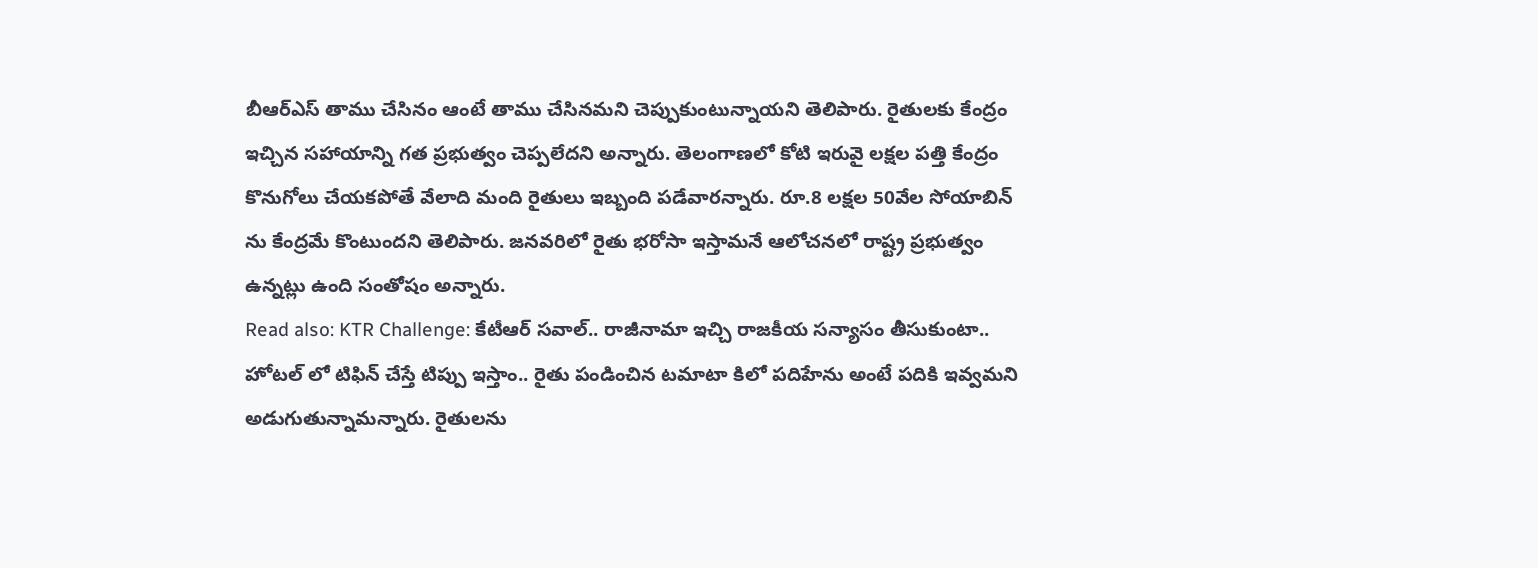బీఆర్ఎస్ తాము చేసినం ఆంటే తాము చేసినమని చెప్పుకుంటున్నాయని తెలిపారు. రైతులకు కేంద్రం ఇచ్చిన సహాయాన్ని గత ప్రభుత్వం చెప్పలేదని అన్నారు. తెలంగాణలో కోటి ఇరువై లక్షల పత్తి కేంద్రం కొనుగోలు చేయకపోతే వేలాది మంది రైతులు ఇబ్బంది పడేవారన్నారు. రూ.8 లక్షల 50వేల సోయాబిన్ ను కేంద్రమే కొంటుందని తెలిపారు. జనవరిలో రైతు భరోసా ఇస్తామనే ఆలోచనలో రాష్ట్ర ప్రభుత్వం ఉన్నట్లు ఉంది సంతోషం అన్నారు.
Read also: KTR Challenge: కేటీఆర్ సవాల్.. రాజీనామా ఇచ్చి రాజకీయ సన్యాసం తీసుకుంటా..
హోటల్ లో టిఫిన్ చేస్తే టిప్పు ఇస్తాం.. రైతు పండించిన టమాటా కిలో పదిహేను అంటే పదికి ఇవ్వమని అడుగుతున్నామన్నారు. రైతులను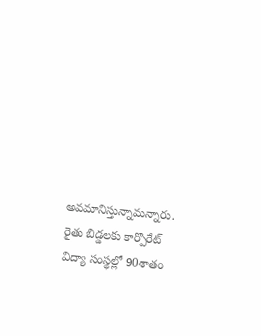అవమానిస్తున్నామన్నారు. రైతు బిడ్డలకు కార్పొరేట్ విద్యా సంస్థల్లో 90శాతం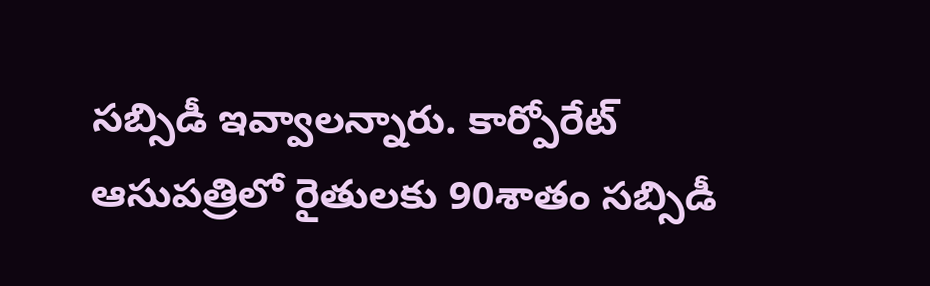సబ్సిడీ ఇవ్వాలన్నారు. కార్పోరేట్ ఆసుపత్రిలో రైతులకు 90శాతం సబ్సిడీ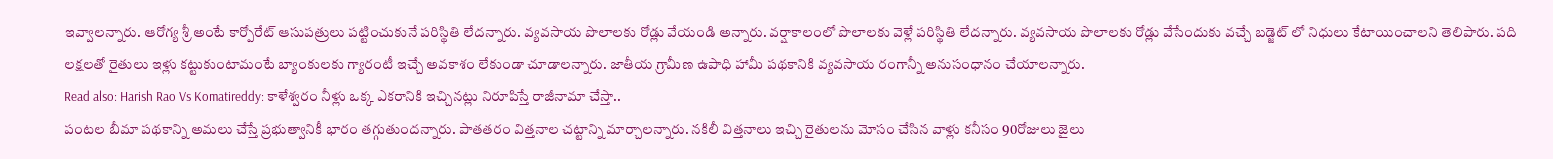ఇవ్వాలన్నారు. ఆరోగ్య శ్రీ అంటే కార్పోరేట్ ఆసుపత్రులు పట్టించుకునే పరిస్థితి లేదన్నారు. వ్యవసాయ పొలాలకు రోడ్లు వేయండి అన్నారు. వర్షాకాలంలో పొలాలకు వెళ్లే పరిస్థితి లేదన్నారు. వ్యవసాయ పొలాలకు రోడ్లు వేసేందుకు వచ్చే బడ్జెట్ లో నిధులు కేటాయించాలని తెలిపారు. పది లక్షలతో రైతులు ఇళ్లు కట్టుకుంటామంటే బ్యాంకులకు గ్యారంటీ ఇచ్చే అవకాశం లేకుండా చూడాలన్నారు. జాతీయ గ్రామీణ ఉపాధి హామీ పథకానికి వ్యవసాయ రంగాన్నీ అనుసంధానం చేయాలన్నారు.
Read also: Harish Rao Vs Komatireddy: కాళేశ్వరం నీళ్లు ఒక్క ఎకరానికి ఇచ్చినట్లు నిరూపిస్తే రాజీనామా చేస్తా..
పంటల బీమా పథకాన్ని అమలు చేస్తే ప్రభుత్వానికీ భారం తగ్గుతుందన్నారు. పాతతరం విత్తనాల చట్టాన్ని మార్చాలన్నారు. నకిలీ విత్తనాలు ఇచ్చి రైతులను మోసం చేసిన వాళ్లు కనీసం 90రోజులు జైలు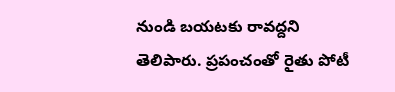నుండి బయటకు రావద్దని తెలిపారు. ప్రపంచంతో రైతు పోటీ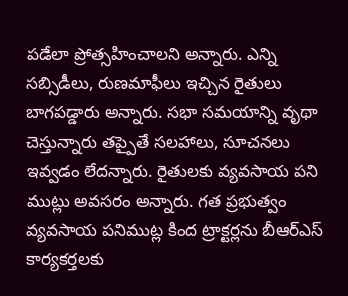పడేలా ప్రోత్సహించాలని అన్నారు. ఎన్ని సబ్సిడీలు, రుణమాఫీలు ఇచ్చిన రైతులు బాగపడ్డారు అన్నారు. సభా సమయాన్ని వృథా చెస్తున్నారు తప్పైతే సలహాలు, సూచనలు ఇవ్వడం లేదన్నారు. రైతులకు వ్యవసాయ పని ముట్లు అవసరం అన్నారు. గత ప్రభుత్వం వ్యవసాయ పనిముట్ల కింద ట్రాక్టర్లను బీఆర్ఎస్ కార్యకర్తలకు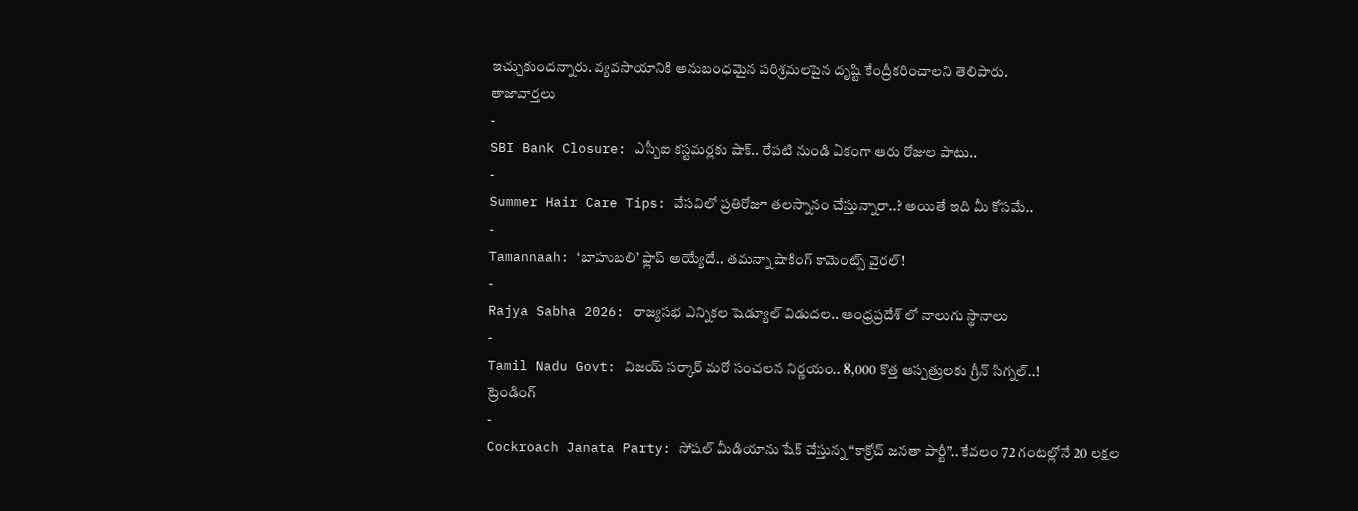ఇచ్చుకుందన్నారు. వ్యవసాయానికి అనుబంధమైన పరిశ్రమలపైన దృష్టి కేంద్రీకరించాలని తెలిపారు.
తాజావార్తలు
-
SBI Bank Closure: ఎస్బీఐ కస్టమర్లకు షాక్.. రేపటి నుండి ఏకంగా ఆరు రోజుల పాటు..
-
Summer Hair Care Tips: వేసవిలో ప్రతిరోజూ తలస్నానం చేస్తున్నారా..? అయితే ఇది మీ కోసమే..
-
Tamannaah: ‘బాహుబలి’ ఫ్లాప్ అయ్యేదే.. తమన్నా షాకింగ్ కామెంట్స్ వైరల్!
-
Rajya Sabha 2026: రాజ్యసభ ఎన్నికల షెడ్యూల్ విడుదల.. ఆంధ్రప్రదేశ్ లో నాలుగు స్థానాలు
-
Tamil Nadu Govt: విజయ్ సర్కార్ మరో సంచలన నిర్ణయం.. 8,000 కొత్త ఆస్పత్రులకు గ్రీన్ సిగ్నల్..!
ట్రెండింగ్
-
Cockroach Janata Party: సోషల్ మీడియాను షేక్ చేస్తున్న “కాక్రోచ్ జనతా పార్టీ”.. కేవలం 72 గంటల్లోనే 20 లక్షల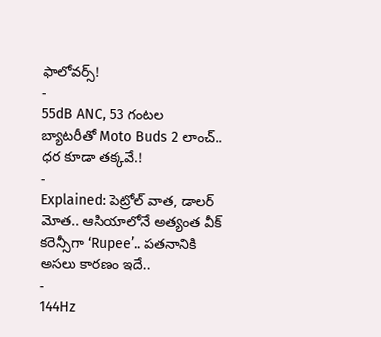ఫాలోవర్స్!
-
55dB ANC, 53 గంటల బ్యాటరీతో Moto Buds 2 లాంచ్.. ధర కూడా తక్కవే.!
-
Explained: పెట్రోల్ వాత, డాలర్ మోత.. ఆసియాలోనే అత్యంత వీక్ కరెన్సీగా ‘Rupee’.. పతనానికి అసలు కారణం ఇదే..
-
144Hz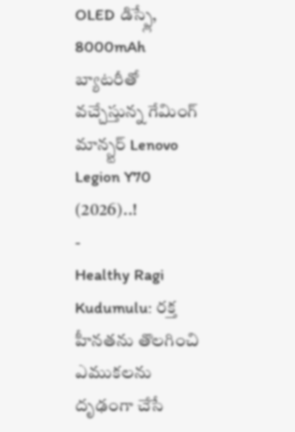OLED డిస్ప్లే, 8000mAh బ్యాటరీతో వచ్చేస్తున్న గేమింగ్ మాన్స్టర్ Lenovo Legion Y70 (2026)..!
-
Healthy Ragi Kudumulu: రక్త హీనతను తొలగించి ఎముకలను దృఢంగా చేసే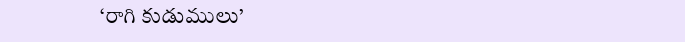‘రాగి కుడుములు’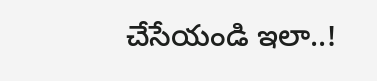చేసేయండి ఇలా..!